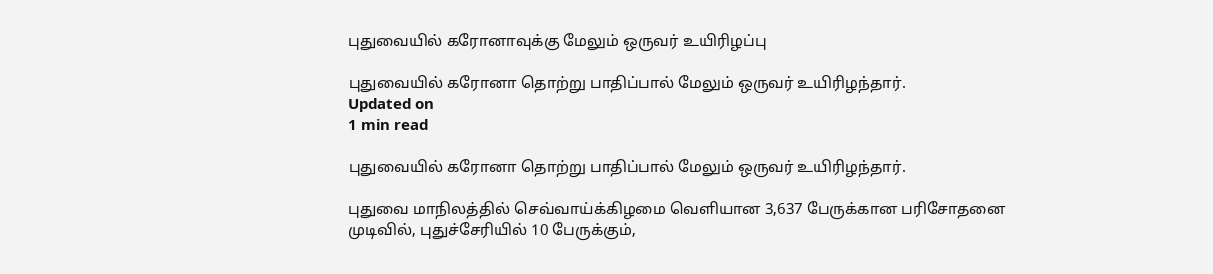புதுவையில் கரோனாவுக்கு மேலும் ஒருவர் உயிரிழப்பு

புதுவையில் கரோனா தொற்று பாதிப்பால் மேலும் ஒருவர் உயிரிழந்தார்.
Updated on
1 min read

புதுவையில் கரோனா தொற்று பாதிப்பால் மேலும் ஒருவர் உயிரிழந்தார்.

புதுவை மாநிலத்தில் செவ்வாய்க்கிழமை வெளியான 3,637 பேருக்கான பரிசோதனை முடிவில், புதுச்சேரியில் 10 பேருக்கும்,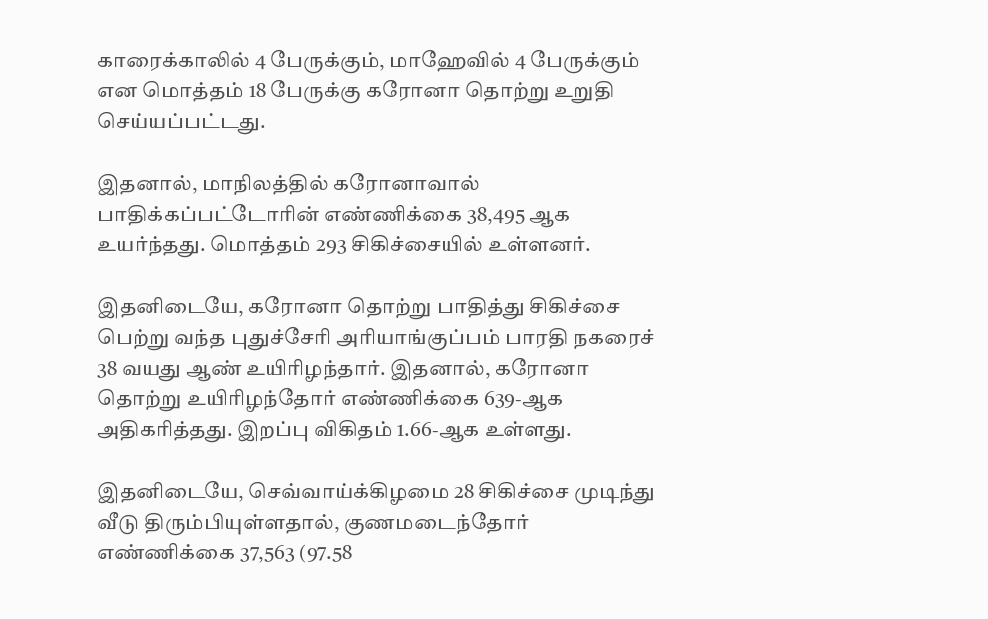காரைக்காலில் 4 பேருக்கும், மாஹேவில் 4 பேருக்கும் என மொத்தம் 18 பேருக்கு கரோனா தொற்று உறுதி செய்யப்பட்டது.

இதனால், மாநிலத்தில் கரோனாவால் பாதிக்கப்பட்டோரின் எண்ணிக்கை 38,495 ஆக உயர்ந்தது. மொத்தம் 293 சிகிச்சையில் உள்ளனர்.

இதனிடையே, கரோனா தொற்று பாதித்து சிகிச்சை பெற்று வந்த புதுச்சேரி அரியாங்குப்பம் பாரதி நகரைச் 38 வயது ஆண் உயிரிழந்தார். இதனால், கரோனா தொற்று உயிரிழந்தோர் எண்ணிக்கை 639-ஆக அதிகரித்தது. இறப்பு விகிதம் 1.66-ஆக உள்ளது.

இதனிடையே, செவ்வாய்க்கிழமை 28 சிகிச்சை முடிந்து வீடு திரும்பியுள்ளதால், குணமடைந்தோர் எண்ணிக்கை 37,563 (97.58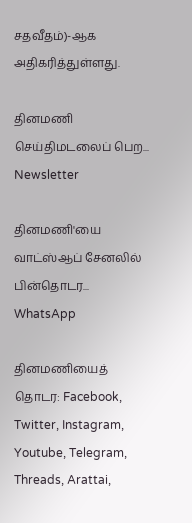சதவீதம்)-ஆக அதிகரித்துள்ளது.

தினமணி செய்திமடலைப் பெற... Newsletter

தினமணி'யை வாட்ஸ்ஆப் சேனலில் பின்தொடர... WhatsApp

தினமணியைத் தொடர: Facebook, Twitter, Instagram, Youtube, Telegram, Threads, Arattai,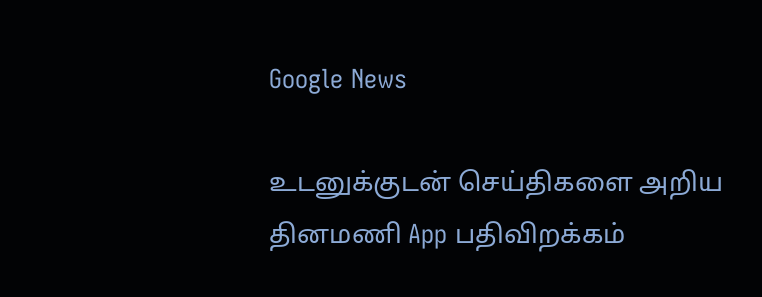Google News

உடனுக்குடன் செய்திகளை அறிய தினமணி App பதிவிறக்கம்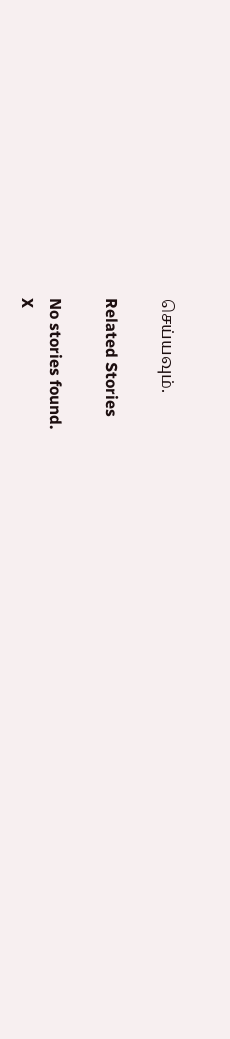செய்யவும்.

Related Stories

No stories found.
X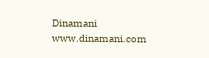Dinamani
www.dinamani.com